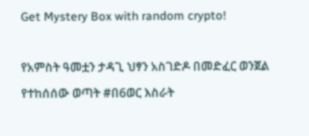Get Mystery Box with random crypto!

የአምስት ዓመቷን ታዳጊ ህፃን አስገድዶ በመድፈር ወንጀል የተከሰሰው ወጣት #በ6ወር እስራት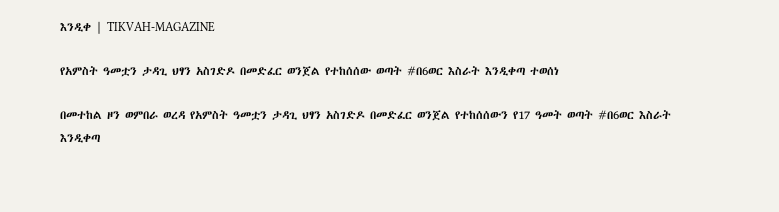እንዲቀ | TIKVAH-MAGAZINE

የአምስት ዓመቷን ታዳጊ ህፃን አስገድዶ በመድፈር ወንጀል የተከሰሰው ወጣት #በ6ወር እስራት እንዲቀጣ ተወሰነ

በመተከል ዞን ወምበራ ወረዳ የአምስት ዓመቷን ታዳጊ ህፃን አስገድዶ በመድፈር ወንጀል የተከሰሰውን የ17 ዓመት ወጣት #በ6ወር እስራት እንዲቀጣ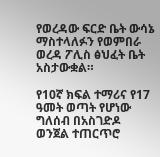የወረዳው ፍርድ ቤት ውሳኔ ማስተላለፉን የወምበራ ወረዳ ፖሊስ ፅህፈት ቤት አስታውቋል።

የ10ኛ ክፍል ተማሪና የ17 ዓመት ወጣት የሆነው ግለሰብ በአስገድዶ ወንጀል ተጠርጥሮ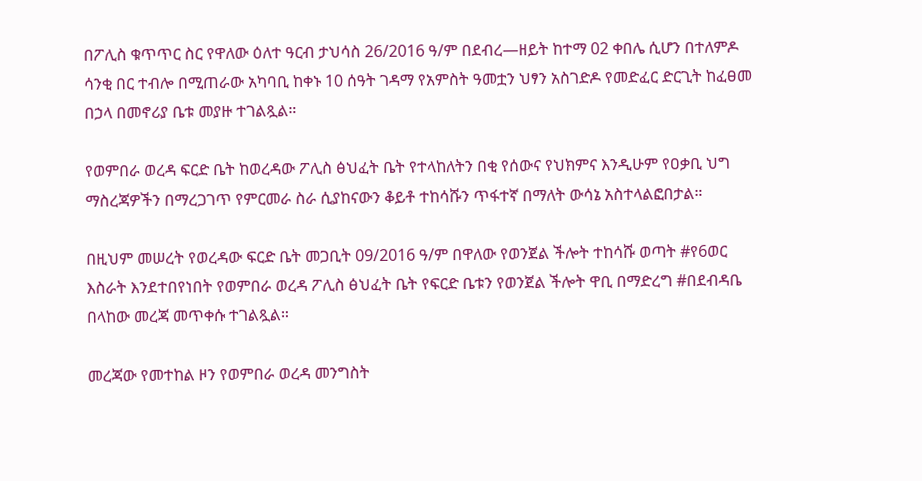በፖሊስ ቁጥጥር ስር የዋለው ዕለተ ዓርብ ታህሳስ 26/2016 ዓ/ም በደብረ―ዘይት ከተማ 02 ቀበሌ ሲሆን በተለምዶ ሳንቂ በር ተብሎ በሚጠራው አካባቢ ከቀኑ 10 ሰዓት ገዳማ የአምስት ዓመቷን ህፃን አስገድዶ የመድፈር ድርጊት ከፈፀመ በኃላ በመኖሪያ ቤቱ መያዙ ተገልጿል።

የወምበራ ወረዳ ፍርድ ቤት ከወረዳው ፖሊስ ፅህፈት ቤት የተላከለትን በቂ የሰውና የህክምና እንዲሁም የዐቃቢ ህግ ማስረጃዎችን በማረጋገጥ የምርመራ ስራ ሲያከናውን ቆይቶ ተከሳሹን ጥፋተኛ በማለት ውሳኔ አስተላልፎበታል።

በዚህም መሠረት የወረዳው ፍርድ ቤት መጋቢት 09/2016 ዓ/ም በዋለው የወንጀል ችሎት ተከሳሹ ወጣት #የ6ወር እስራት እንደተበየነበት የወምበራ ወረዳ ፖሊስ ፅህፈት ቤት የፍርድ ቤቱን የወንጀል ችሎት ዋቢ በማድረግ #በደብዳቤ በላከው መረጃ መጥቀሱ ተገልጿል።

መረጃው የመተከል ዞን የወምበራ ወረዳ መንግስት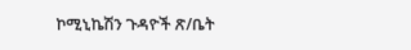ኮሚኒኬሽን ጉዳዮች ጽ/ቤት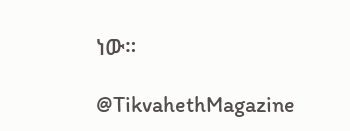ነው።

@TikvahethMagazine